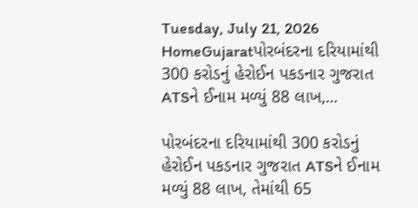Tuesday, July 21, 2026
HomeGujaratપોરબંદરના દરિયામાંથી 300 કરોડનું હેરોઈન પકડનાર ગુજરાત ATSને ઈનામ મળ્યું 88 લાખ,...

પોરબંદરના દરિયામાંથી 300 કરોડનું હેરોઈન પકડનાર ગુજરાત ATSને ઈનામ મળ્યું 88 લાખ, તેમાંથી 65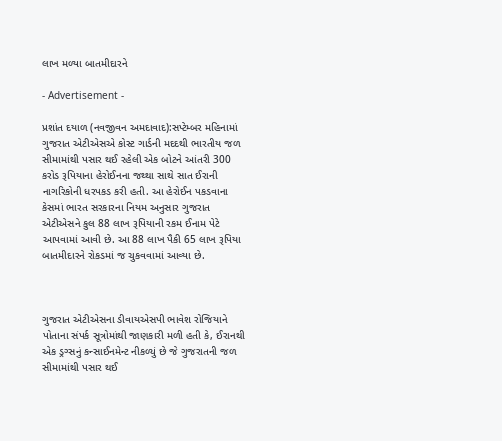લાખ મળ્યા બાતમીદારને

- Advertisement -

પ્રશાંત દયાળ (નવજીવન અમદાવાદ):સપ્ટેમ્બર મહિનામાં ગુજરાત એટીએસએ કોસ્ટ ગાર્ડની મદદથી ભારતીય જળ સીમામાંથી પસાર થઈ રહેલી એક બોટને આંતરી 300 કરોડ રૂપિયાના હેરોઈનના જથ્થા સાથે સાત ઈરાની નાગરિકોની ધરપકડ કરી હતી. આ હેરોઈન પકડવાના કેસમાં ભારત સરકારના નિયમ અનુસાર ગુજરાત એટીએસને કુલ 88 લાખ રૂપિયાની રકમ ઈનામ પેટે આપવામાં આવી છે. આ 88 લાખ પૈકી 65 લાખ રૂપિયા બાતમીદારને રોકડમાં જ ચુકવવામાં આવ્યા છે.



ગુજરાત એટીએસના ડીવાયએસપી ભાવેશ રોજિયાને પોતાના સંપર્ક સૂત્રોમાંથી જાણકારી મળી હતી કે, ઈરાનથી એક ડ્રગ્સનું કન્સાઈનમેન્ટ નીકળ્યું છે જે ગુજરાતની જળ સીમામાંથી પસાર થઈ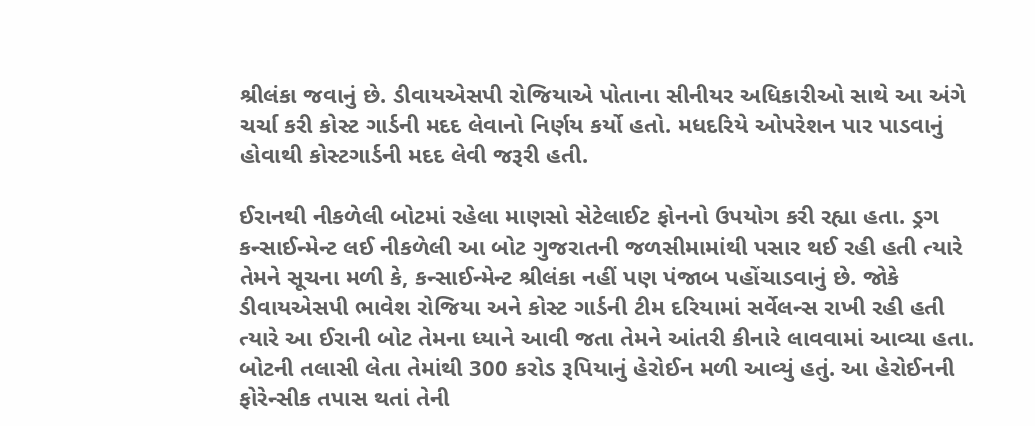શ્રીલંકા જવાનું છે. ડીવાયએસપી રોજિયાએ પોતાના સીનીયર અધિકારીઓ સાથે આ અંગે ચર્ચા કરી કોસ્ટ ગાર્ડની મદદ લેવાનો નિર્ણય કર્યો હતો. મધદરિયે ઓપરેશન પાર પાડવાનું હોવાથી કોસ્ટગાર્ડની મદદ લેવી જરૂરી હતી.

ઈરાનથી નીકળેલી બોટમાં રહેલા માણસો સેટેલાઈટ ફોનનો ઉપયોગ કરી રહ્યા હતા. ડ્રગ કન્સાઈન્મેન્ટ લઈ નીકળેલી આ બોટ ગુજરાતની જળસીમામાંથી પસાર થઈ રહી હતી ત્યારે તેમને સૂચના મળી કે, કન્સાઈન્મેન્ટ શ્રીલંકા નહીં પણ પંજાબ પહોંચાડવાનું છે. જોકે ડીવાયએસપી ભાવેશ રોજિયા અને કોસ્ટ ગાર્ડની ટીમ દરિયામાં સર્વેલન્સ રાખી રહી હતી ત્યારે આ ઈરાની બોટ તેમના ધ્યાને આવી જતા તેમને આંતરી કીનારે લાવવામાં આવ્યા હતા. બોટની તલાસી લેતા તેમાંથી 300 કરોડ રૂપિયાનું હેરોઈન મળી આવ્યું હતું. આ હેરોઈનની ફોરેન્સીક તપાસ થતાં તેની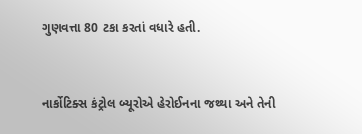ગુણવત્તા 80 ટકા કરતાં વધારે હતી.



નાર્કોટિક્સ કંટ્રોલ બ્યૂરોએ હેરોઈનના જથ્થા અને તેની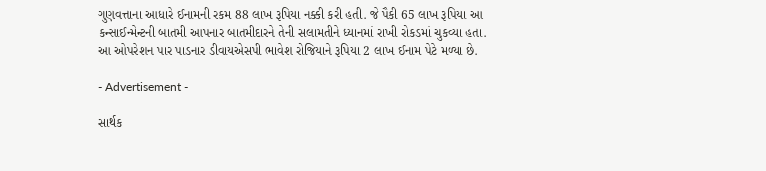ગુણવત્તાના આધારે ઈનામની રકમ 88 લાખ રૂપિયા નક્કી કરી હતી. જે પૈકી 65 લાખ રૂપિયા આ કન્સાઈન્મેન્ટની બાતમી આપનાર બાતમીદારને તેની સલામતીને ધ્યાનમાં રાખી રોકડમાં ચુકવ્યા હતા. આ ઓપરેશન પાર પાડનાર ડીવાયએસપી ભાવેશ રોજિયાને રૂપિયા 2 લાખ ઈનામ પેટે મળ્યા છે.

- Advertisement -

સાર્થક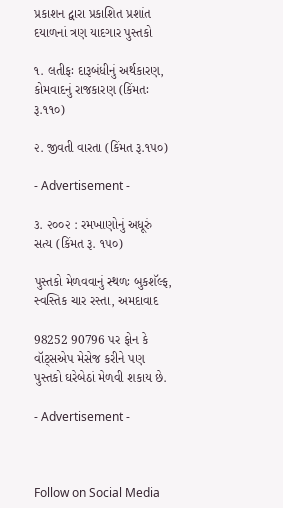પ્રકાશન દ્વારા પ્રકાશિત પ્રશાંત દયાળનાં ત્રણ યાદગાર પુસ્તકો

૧. લતીફઃ દારૂબંધીનું અર્થકારણ, કોમવાદનું રાજકારણ (કિંમતઃ રૂ.૧૧૦)

૨. જીવતી વારતા (કિંમત રૂ.૧૫૦)

- Advertisement -

૩. ૨૦૦૨ : રમખાણોનું અધૂરું સત્ય (કિંમત રૂ. ૧૫૦)

પુસ્તકો મેળવવાનું સ્થળઃ બુકશૅલ્ફ, સ્વસ્તિક ચાર રસ્તા, અમદાવાદ

98252 90796 પર ફોન કે વૉટ્સએપ મેસેજ કરીને પણ પુસ્તકો ઘરેબેઠાં મેળવી શકાય છે.

- Advertisement -



Follow on Social Media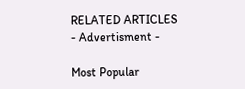RELATED ARTICLES
- Advertisment -

Most Popular